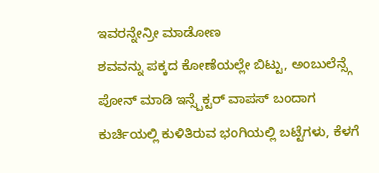ಇವರನ್ನೇನ್ರೀ ಮಾಡೋಣ
ಶವವನ್ನು ಪಕ್ಕದ ಕೋಣೆಯಲ್ಲೇ ಬಿಟ್ಟು, ಅಂಬುಲೆನ್ಸ್ಗೆ ಪೋನ್ ಮಾಡಿ ಇನ್ಸ್ಪೆಕ್ಟರ್ ವಾಪಸ್ ಬಂದಾಗ ಕುರ್ಚಿಯಲ್ಲಿ ಕುಳಿತಿರುವ ಭಂಗಿಯಲ್ಲಿ ಬಟ್ಟೆಗಳು, ಕೆಳಗೆ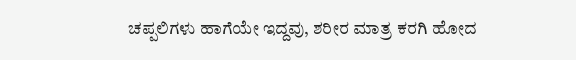ಚಪ್ಪಲಿಗಳು ಹಾಗೆಯೇ ಇದ್ದವು, ಶರೀರ ಮಾತ್ರ ಕರಗಿ ಹೋದ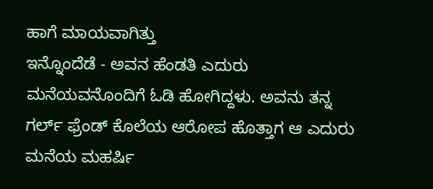ಹಾಗೆ ಮಾಯವಾಗಿತ್ತು
ಇನ್ನೊಂದೆಡೆ - ಅವನ ಹೆಂಡತಿ ಎದುರು ಮನೆಯವನೊಂದಿಗೆ ಓಡಿ ಹೋಗಿದ್ದಳು. ಅವನು ತನ್ನ ಗರ್ಲ್ ಫ್ರೆಂಡ್ ಕೊಲೆಯ ಆರೋಪ ಹೊತ್ತಾಗ ಆ ಎದುರು ಮನೆಯ ಮಹರ್ಷಿ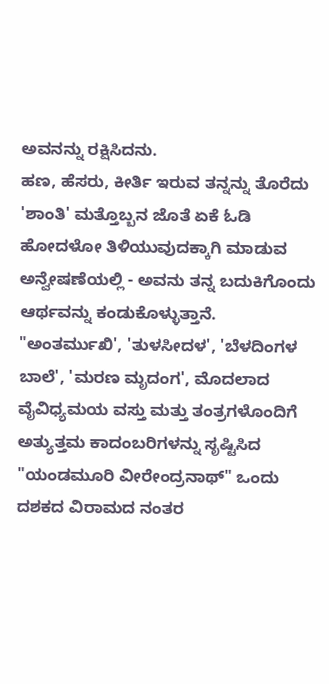ಅವನನ್ನು ರಕ್ಷಿಸಿದನು.
ಹಣ, ಹೆಸರು, ಕೀರ್ತಿ ಇರುವ ತನ್ನನ್ನು ತೊರೆದು 'ಶಾಂತಿ' ಮತ್ತೊಬ್ಬನ ಜೊತೆ ಏಕೆ ಓಡಿ ಹೋದಳೋ ತಿಳಿಯುವುದಕ್ಕಾಗಿ ಮಾಡುವ ಅನ್ವೇಷಣೆಯಲ್ಲಿ - ಅವನು ತನ್ನ ಬದುಕಿಗೊಂದು ಆರ್ಥವನ್ನು ಕಂಡುಕೊಳ್ಳುತ್ತಾನೆ.
"ಅಂತರ್ಮುಖಿ', 'ತುಳಸೀದಳ', 'ಬೆಳದಿಂಗಳ ಬಾಲೆ', 'ಮರಣ ಮೃದಂಗ', ಮೊದಲಾದ ವೈವಿಧ್ಯಮಯ ವಸ್ತು ಮತ್ತು ತಂತ್ರಗಳೊಂದಿಗೆ ಅತ್ಯುತ್ತಮ ಕಾದಂಬರಿಗಳನ್ನು ಸೃಷ್ಟಿಸಿದ "ಯಂಡಮೂರಿ ವೀರೇಂದ್ರನಾಥ್" ಒಂದು ದಶಕದ ವಿರಾಮದ ನಂತರ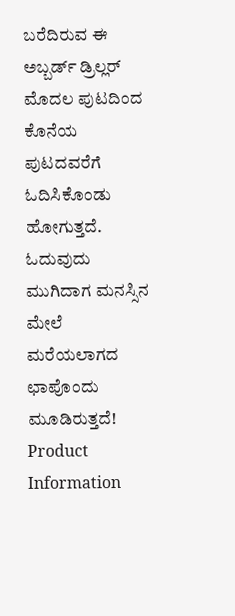ಬರೆದಿರುವ ಈ ಅಬ್ಬರ್ಡ್ ಡ್ರಿಲ್ಲರ್ ಮೊದಲ ಪುಟದಿಂದ ಕೊನೆಯ ಪುಟದವರೆಗೆ ಓದಿಸಿಕೊಂಡು ಹೋಗುತ್ತದೆ. ಓದುವುದು ಮುಗಿದಾಗ ಮನಸ್ಸಿನ ಮೇಲೆ ಮರೆಯಲಾಗದ ಛಾಪೊಂದು ಮೂಡಿರುತ್ತದೆ!
Product Information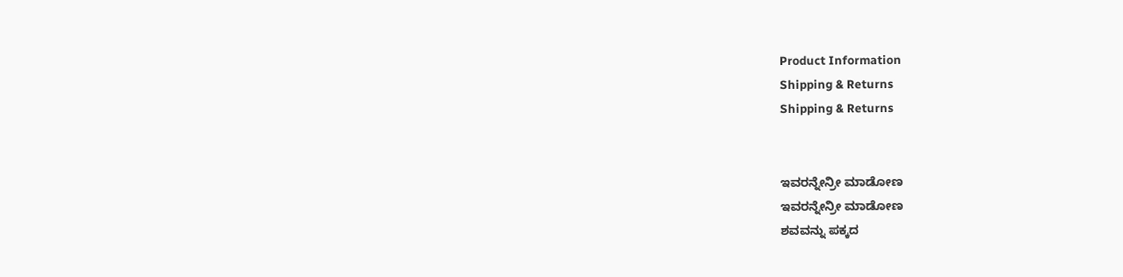Product Information
Shipping & Returns
Shipping & Returns


ಇವರನ್ನೇನ್ರೀ ಮಾಡೋಣ
ಇವರನ್ನೇನ್ರೀ ಮಾಡೋಣ
ಶವವನ್ನು ಪಕ್ಕದ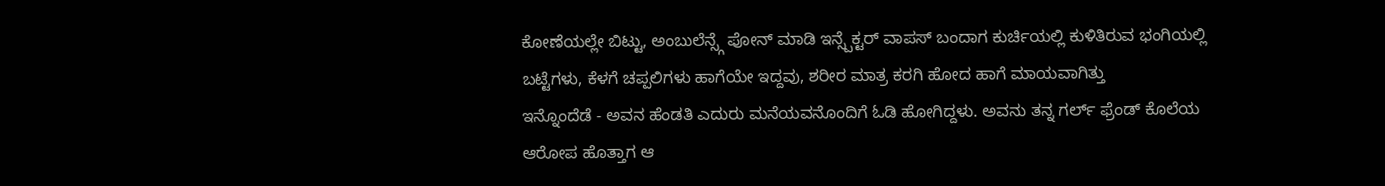ಕೋಣೆಯಲ್ಲೇ ಬಿಟ್ಟು, ಅಂಬುಲೆನ್ಸ್ಗೆ ಪೋನ್ ಮಾಡಿ ಇನ್ಸ್ಪೆಕ್ಟರ್ ವಾಪಸ್ ಬಂದಾಗ ಕುರ್ಚಿಯಲ್ಲಿ ಕುಳಿತಿರುವ ಭಂಗಿಯಲ್ಲಿ ಬಟ್ಟೆಗಳು, ಕೆಳಗೆ ಚಪ್ಪಲಿಗಳು ಹಾಗೆಯೇ ಇದ್ದವು, ಶರೀರ ಮಾತ್ರ ಕರಗಿ ಹೋದ ಹಾಗೆ ಮಾಯವಾಗಿತ್ತು
ಇನ್ನೊಂದೆಡೆ - ಅವನ ಹೆಂಡತಿ ಎದುರು ಮನೆಯವನೊಂದಿಗೆ ಓಡಿ ಹೋಗಿದ್ದಳು. ಅವನು ತನ್ನ ಗರ್ಲ್ ಫ್ರೆಂಡ್ ಕೊಲೆಯ ಆರೋಪ ಹೊತ್ತಾಗ ಆ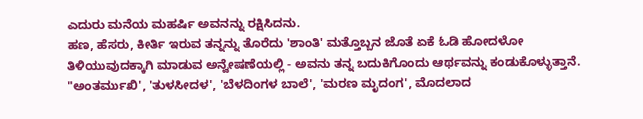ಎದುರು ಮನೆಯ ಮಹರ್ಷಿ ಅವನನ್ನು ರಕ್ಷಿಸಿದನು.
ಹಣ, ಹೆಸರು, ಕೀರ್ತಿ ಇರುವ ತನ್ನನ್ನು ತೊರೆದು 'ಶಾಂತಿ' ಮತ್ತೊಬ್ಬನ ಜೊತೆ ಏಕೆ ಓಡಿ ಹೋದಳೋ ತಿಳಿಯುವುದಕ್ಕಾಗಿ ಮಾಡುವ ಅನ್ವೇಷಣೆಯಲ್ಲಿ - ಅವನು ತನ್ನ ಬದುಕಿಗೊಂದು ಆರ್ಥವನ್ನು ಕಂಡುಕೊಳ್ಳುತ್ತಾನೆ.
"ಅಂತರ್ಮುಖಿ', 'ತುಳಸೀದಳ', 'ಬೆಳದಿಂಗಳ ಬಾಲೆ', 'ಮರಣ ಮೃದಂಗ', ಮೊದಲಾದ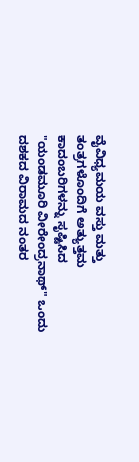ವೈವಿಧ್ಯಮಯ ವಸ್ತು ಮತ್ತು ತಂತ್ರಗಳೊಂದಿಗೆ ಅತ್ಯುತ್ತಮ ಕಾದಂಬರಿಗಳನ್ನು ಸೃಷ್ಟಿಸಿದ "ಯಂಡಮೂರಿ ವೀರೇಂದ್ರನಾಥ್" ಒಂದು ದಶಕದ ವಿರಾಮದ ನಂತರ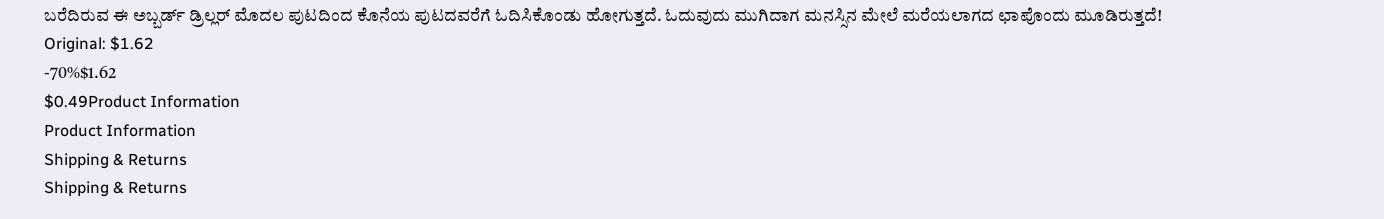ಬರೆದಿರುವ ಈ ಅಬ್ಬರ್ಡ್ ಡ್ರಿಲ್ಲರ್ ಮೊದಲ ಪುಟದಿಂದ ಕೊನೆಯ ಪುಟದವರೆಗೆ ಓದಿಸಿಕೊಂಡು ಹೋಗುತ್ತದೆ. ಓದುವುದು ಮುಗಿದಾಗ ಮನಸ್ಸಿನ ಮೇಲೆ ಮರೆಯಲಾಗದ ಛಾಪೊಂದು ಮೂಡಿರುತ್ತದೆ!
Original: $1.62
-70%$1.62
$0.49Product Information
Product Information
Shipping & Returns
Shipping & Returns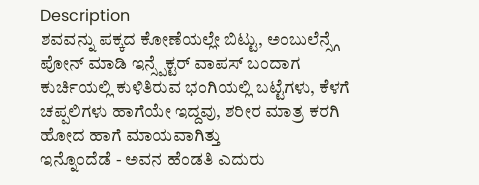Description
ಶವವನ್ನು ಪಕ್ಕದ ಕೋಣೆಯಲ್ಲೇ ಬಿಟ್ಟು, ಅಂಬುಲೆನ್ಸ್ಗೆ ಪೋನ್ ಮಾಡಿ ಇನ್ಸ್ಪೆಕ್ಟರ್ ವಾಪಸ್ ಬಂದಾಗ ಕುರ್ಚಿಯಲ್ಲಿ ಕುಳಿತಿರುವ ಭಂಗಿಯಲ್ಲಿ ಬಟ್ಟೆಗಳು, ಕೆಳಗೆ ಚಪ್ಪಲಿಗಳು ಹಾಗೆಯೇ ಇದ್ದವು, ಶರೀರ ಮಾತ್ರ ಕರಗಿ ಹೋದ ಹಾಗೆ ಮಾಯವಾಗಿತ್ತು
ಇನ್ನೊಂದೆಡೆ - ಅವನ ಹೆಂಡತಿ ಎದುರು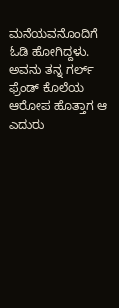ಮನೆಯವನೊಂದಿಗೆ ಓಡಿ ಹೋಗಿದ್ದಳು. ಅವನು ತನ್ನ ಗರ್ಲ್ ಫ್ರೆಂಡ್ ಕೊಲೆಯ ಆರೋಪ ಹೊತ್ತಾಗ ಆ ಎದುರು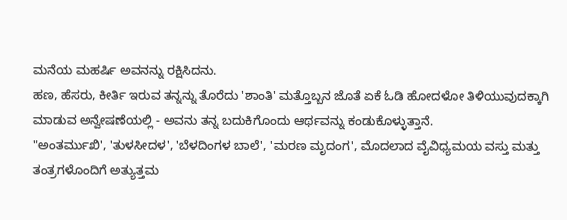ಮನೆಯ ಮಹರ್ಷಿ ಅವನನ್ನು ರಕ್ಷಿಸಿದನು.
ಹಣ, ಹೆಸರು, ಕೀರ್ತಿ ಇರುವ ತನ್ನನ್ನು ತೊರೆದು 'ಶಾಂತಿ' ಮತ್ತೊಬ್ಬನ ಜೊತೆ ಏಕೆ ಓಡಿ ಹೋದಳೋ ತಿಳಿಯುವುದಕ್ಕಾಗಿ ಮಾಡುವ ಅನ್ವೇಷಣೆಯಲ್ಲಿ - ಅವನು ತನ್ನ ಬದುಕಿಗೊಂದು ಆರ್ಥವನ್ನು ಕಂಡುಕೊಳ್ಳುತ್ತಾನೆ.
"ಅಂತರ್ಮುಖಿ', 'ತುಳಸೀದಳ', 'ಬೆಳದಿಂಗಳ ಬಾಲೆ', 'ಮರಣ ಮೃದಂಗ', ಮೊದಲಾದ ವೈವಿಧ್ಯಮಯ ವಸ್ತು ಮತ್ತು ತಂತ್ರಗಳೊಂದಿಗೆ ಅತ್ಯುತ್ತಮ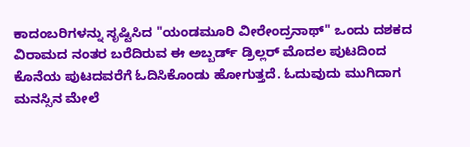ಕಾದಂಬರಿಗಳನ್ನು ಸೃಷ್ಟಿಸಿದ "ಯಂಡಮೂರಿ ವೀರೇಂದ್ರನಾಥ್" ಒಂದು ದಶಕದ ವಿರಾಮದ ನಂತರ ಬರೆದಿರುವ ಈ ಅಬ್ಬರ್ಡ್ ಡ್ರಿಲ್ಲರ್ ಮೊದಲ ಪುಟದಿಂದ ಕೊನೆಯ ಪುಟದವರೆಗೆ ಓದಿಸಿಕೊಂಡು ಹೋಗುತ್ತದೆ. ಓದುವುದು ಮುಗಿದಾಗ ಮನಸ್ಸಿನ ಮೇಲೆ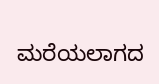ಮರೆಯಲಾಗದ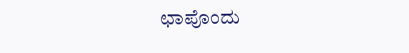ಛಾಪೊಂದು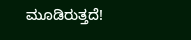ಮೂಡಿರುತ್ತದೆ!